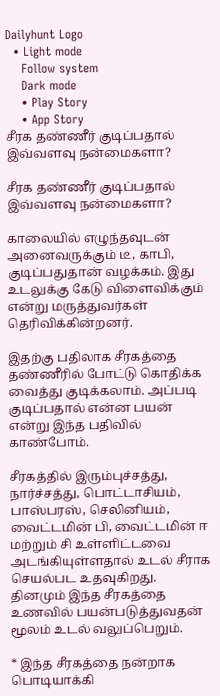Dailyhunt Logo
  • Light mode
    Follow system
    Dark mode
    • Play Story
    • App Story
சீரக தண்ணீர் குடிப்பதால் இவ்வளவு நன்மைகளா?

சீரக தண்ணீர் குடிப்பதால் இவ்வளவு நன்மைகளா?

காலையில் எழுந்தவுடன் அனைவருக்கும் டீ, காபி, குடிப்பதுதான் வழக்கம். இது உடலுக்கு கேடு விளைவிக்கும் என்று மருத்துவர்கள் தெரிவிக்கின்றனர்.

இதற்கு பதிலாக சீரகத்தை தண்ணீரில் போட்டு கொதிக்க வைத்து குடிக்கலாம். அப்படி குடிப்பதால் என்ன பயன் என்று இந்த பதிவில் காண்போம்.

சீரகத்தில் இரும்புச்சத்து, நார்ச்சத்து, பொட்டாசியம், பாஸ்பரஸ், செலினியம், வைட்டமின் பி, வைட்டமின் ஈ மற்றும் சி உள்ளிட்டவை அடங்கியுள்ளதால் உடல் சீராக செயல்பட உதவுகிறது. தினமும் இந்த சீரகத்தை உணவில் பயன்படுத்துவதன் மூலம் உடல் வலுப்பெறும்.

* இந்த சீரகத்தை நன்றாக பொடியாக்கி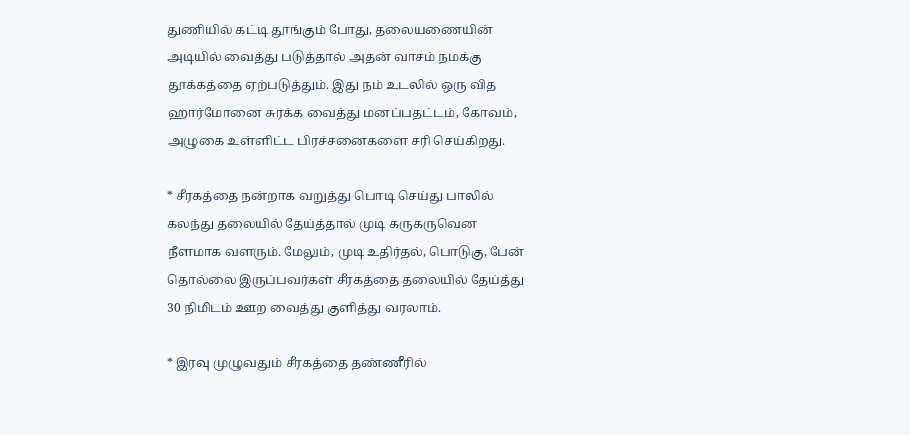துணியில் கட்டி தூங்கும் போது, தலையணையின் அடியில் வைத்து படுத்தால் அதன் வாசம் நமக்கு தூக்கத்தை ஏற்படுத்தும். இது நம் உடலில் ஒரு வித ஹார்மோனை சுரக்க வைத்து மனப்பதட்டம், கோவம், அழுகை உள்ளிட்ட பிரச்சனைகளை சரி செய்கிறது.

* சீரகத்தை நன்றாக வறுத்து பொடி செய்து பாலில் கலந்து தலையில் தேய்த்தால் முடி கருகருவென நீளமாக வளரும். மேலும், முடி உதிர்தல், பொடுகு, பேன் தொல்லை இருப்பவர்கள் சீரகத்தை தலையில் தேய்த்து 30 நிமிடம் ஊற வைத்து குளித்து வரலாம்.

* இரவு முழுவதும் சீரகத்தை தண்ணீரில்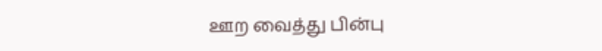ஊற வைத்து பின்பு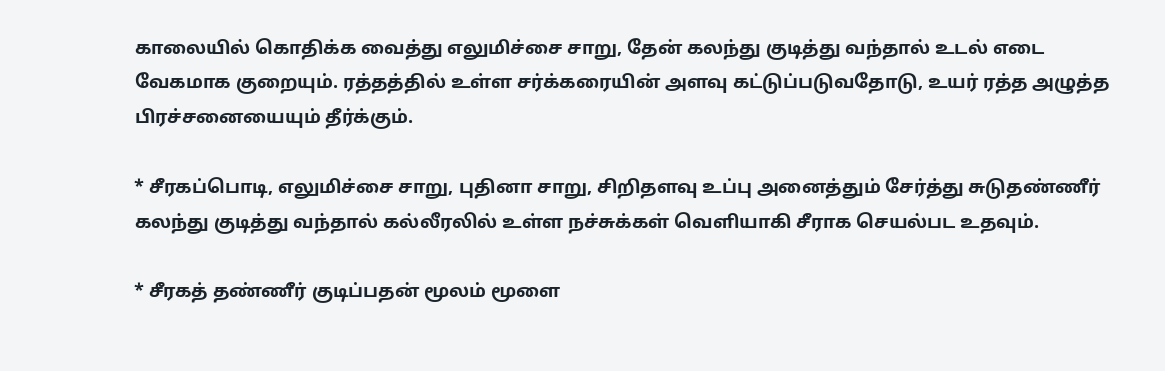காலையில் கொதிக்க வைத்து எலுமிச்சை சாறு, தேன் கலந்து குடித்து வந்தால் உடல் எடை வேகமாக குறையும். ரத்தத்தில் உள்ள சர்க்கரையின் அளவு கட்டுப்படுவதோடு, உயர் ரத்த அழுத்த பிரச்சனையையும் தீர்க்கும்.

* சீரகப்பொடி, எலுமிச்சை சாறு, புதினா சாறு, சிறிதளவு உப்பு அனைத்தும் சேர்த்து சுடுதண்ணீர் கலந்து குடித்து வந்தால் கல்லீரலில் உள்ள நச்சுக்கள் வெளியாகி சீராக செயல்பட உதவும்.

* சீரகத் தண்ணீர் குடிப்பதன் மூலம் மூளை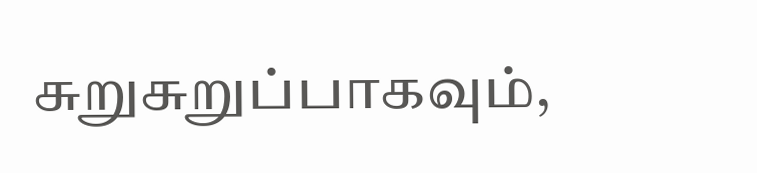சுறுசுறுப்பாகவும்,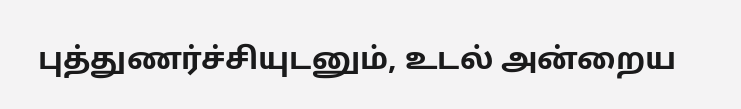புத்துணர்ச்சியுடனும், உடல் அன்றைய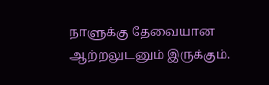நாளுக்கு தேவையான ஆற்றலுடனும் இருக்கும்.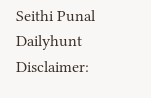Seithi Punal
Dailyhunt
Disclaimer: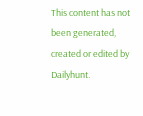This content has not been generated, created or edited by Dailyhunt.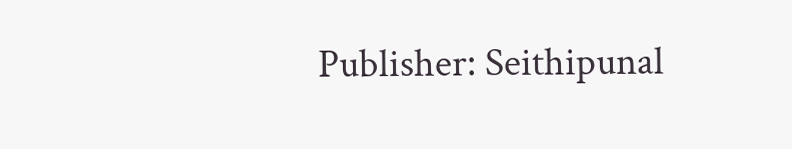Publisher: Seithipunal